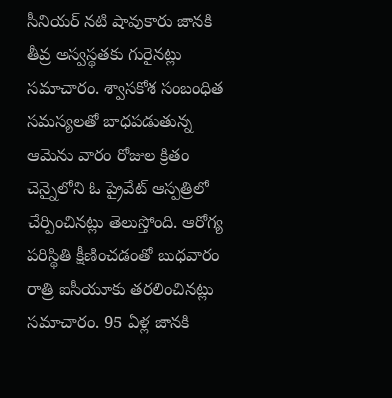సీనియర్ నటి షావుకారు జానకి తీవ్ర అస్వస్థతకు గురైనట్లు సమాచారం. శ్వాసకోశ సంబంధిత సమస్యలతో బాధపడుతున్న ఆమెను వారం రోజుల క్రితం చెన్నైలోని ఓ ప్రైవేట్ ఆస్పత్రిలో చేర్పించినట్లు తెలుస్తోంది. ఆరోగ్య పరిస్థితి క్షీణించడంతో బుధవారం రాత్రి ఐసీయూకు తరలించినట్లు సమాచారం. 95 ఏళ్ల జానకి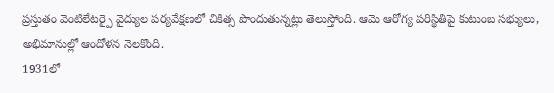ప్రస్తుతం వెంటిలేటర్పై వైద్యుల పర్యవేక్షణలో చికిత్స పొందుతున్నట్లు తెలుస్తోంది. ఆమె ఆరోగ్య పరిస్థితిపై కుటుంబ సభ్యులు, అభిమానుల్లో ఆందోళన నెలకొంది.
1931లో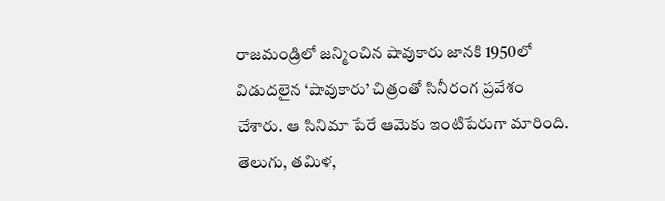రాజమండ్రిలో జన్మించిన షావుకారు జానకి 1950లో విడుదలైన ‘షావుకారు’ చిత్రంతో సినీరంగ ప్రవేశం చేశారు. ఆ సినిమా పేరే ఆమెకు ఇంటిపేరుగా మారింది. తెలుగు, తమిళ,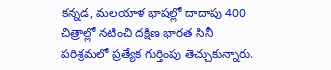కన్నడ, మలయాళ భాషల్లో దాదాపు 400 చిత్రాల్లో నటించి దక్షిణ భారత సినీ పరిశ్రమలో ప్రత్యేక గుర్తింపు తెచ్చుకున్నారు.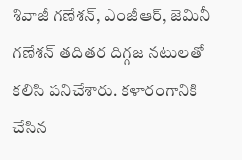శివాజీ గణేశన్, ఎంజీఆర్, జెమినీ గణేశన్ తదితర దిగ్గజ నటులతో కలిసి పనిచేశారు. కళారంగానికి చేసిన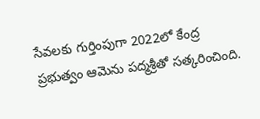సేవలకు గుర్తింపుగా 2022లో కేంద్ర ప్రభుత్వం ఆమెను పద్మశ్రీతో సత్కరించింది.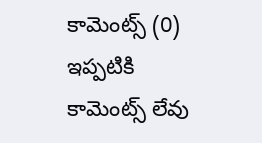కామెంట్స్ (0)
ఇప్పటికి కామెంట్స్ లేవు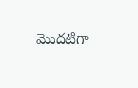మొదటిగా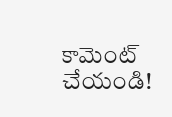కామెంట్ చేయండి!